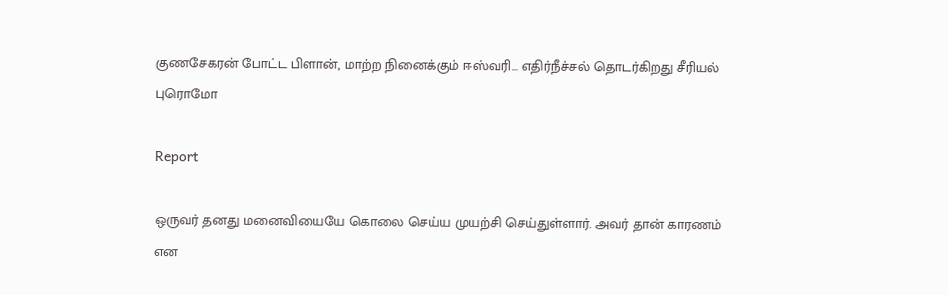குணசேகரன் போட்ட பிளான், மாற்ற நினைக்கும் ஈஸ்வரி... எதிர்நீச்சல் தொடர்கிறது சீரியல் புரொமோ

Report

ஒருவர் தனது மனைவியையே கொலை செய்ய முயற்சி செய்துள்ளார். அவர் தான் காரணம் என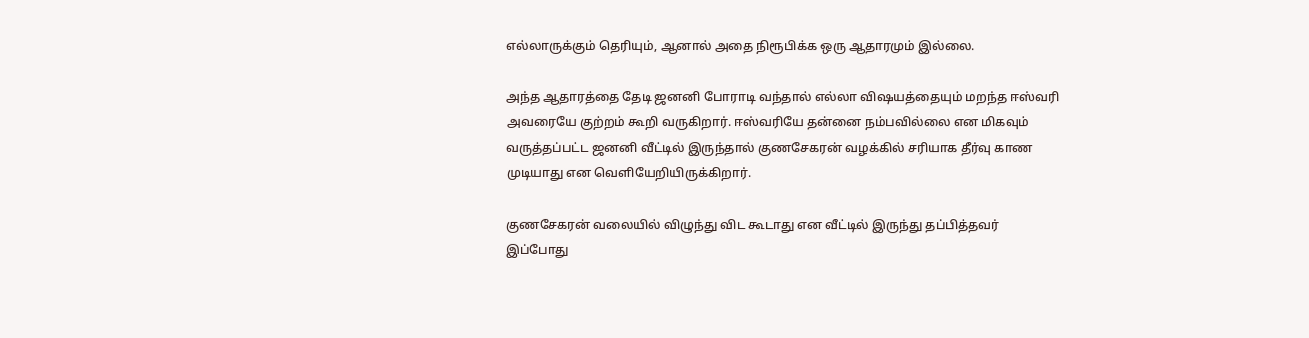எல்லாருக்கும் தெரியும், ஆனால் அதை நிரூபிக்க ஒரு ஆதாரமும் இல்லை.

அந்த ஆதாரத்தை தேடி ஜனனி போராடி வந்தால் எல்லா விஷயத்தையும் மறந்த ஈஸ்வரி அவரையே குற்றம் கூறி வருகிறார். ஈஸ்வரியே தன்னை நம்பவில்லை என மிகவும் வருத்தப்பட்ட ஜனனி வீட்டில் இருந்தால் குணசேகரன் வழக்கில் சரியாக தீர்வு காண முடியாது என வெளியேறியிருக்கிறார்.

குணசேகரன் வலையில் விழுந்து விட கூடாது என வீட்டில் இருந்து தப்பித்தவர் இப்போது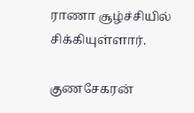ராணா சூழ்ச்சியில் சிக்கியுள்ளார்.

குணசேகரன்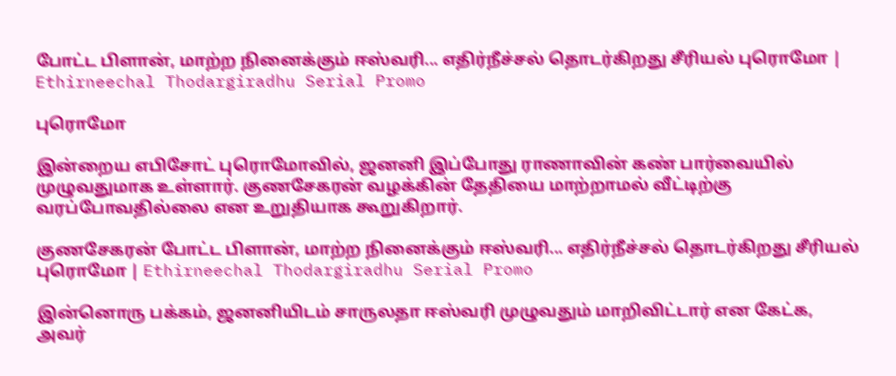போட்ட பிளான், மாற்ற நினைக்கும் ஈஸ்வரி... எதிர்நீச்சல் தொடர்கிறது சீரியல் புரொமோ | Ethirneechal Thodargiradhu Serial Promo

புரொமோ

இன்றைய எபிசோட் புரொமோவில், ஜனனி இப்போது ராணாவின் கண் பார்வையில் முழுவதுமாக உள்ளார். குணசேகரன் வழக்கின் தேதியை மாற்றாமல் வீட்டிற்கு வரப்போவதில்லை என உறுதியாக கூறுகிறார்.

குணசேகரன் போட்ட பிளான், மாற்ற நினைக்கும் ஈஸ்வரி... எதிர்நீச்சல் தொடர்கிறது சீரியல் புரொமோ | Ethirneechal Thodargiradhu Serial Promo

இன்னொரு பக்கம், ஜனனியிடம் சாருலதா ஈஸ்வரி முழுவதும் மாறிவிட்டார் என கேட்க, அவர்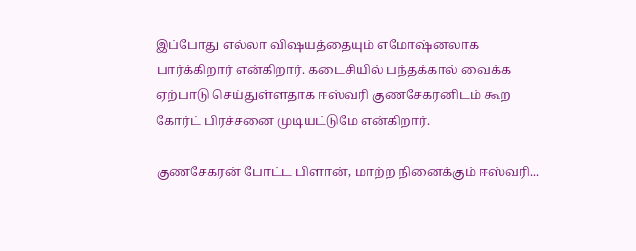இப்போது எல்லா விஷயத்தையும் எமோஷ்னலாக பார்க்கிறார் என்கிறார். கடைசியில் பந்தக்கால் வைக்க ஏற்பாடு செய்துள்ளதாக ஈஸ்வரி குணசேகரனிடம் கூற கோர்ட் பிரச்சனை முடியட்டுமே என்கிறார்.

குணசேகரன் போட்ட பிளான், மாற்ற நினைக்கும் ஈஸ்வரி...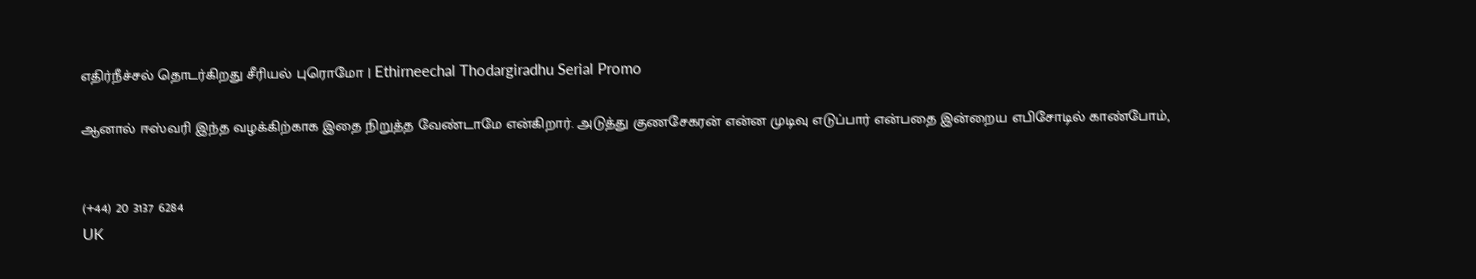எதிர்நீச்சல் தொடர்கிறது சீரியல் புரொமோ | Ethirneechal Thodargiradhu Serial Promo

ஆனால் ஈஸ்வரி இந்த வழக்கிற்காக இதை நிறுத்த வேண்டாமே என்கிறார். அடுத்து குணசேகரன் என்ன முடிவு எடுப்பார் என்பதை இன்றைய எபிசோடில் காண்போம்,


(+44) 20 3137 6284
UK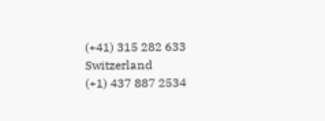(+41) 315 282 633
Switzerland
(+1) 437 887 2534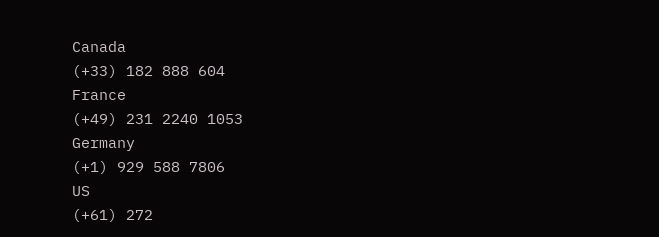Canada
(+33) 182 888 604
France
(+49) 231 2240 1053
Germany
(+1) 929 588 7806
US
(+61) 272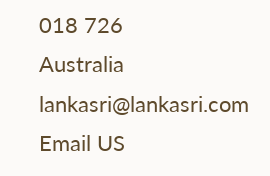018 726
Australia
lankasri@lankasri.com
Email US